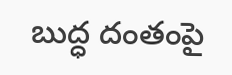బుద్ధ దంతంపై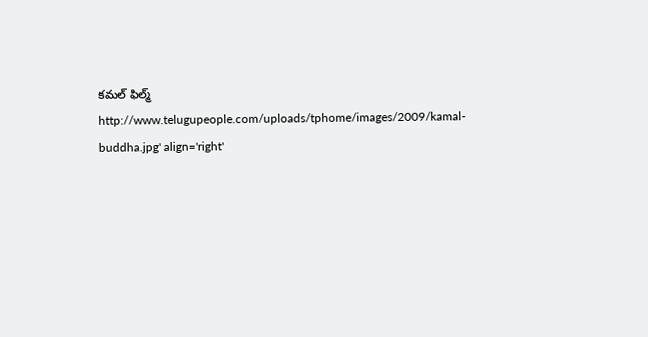కమల్ ఫిల్మ్
http://www.telugupeople.com/uploads/tphome/images/2009/kamal-buddha.jpg' align='right'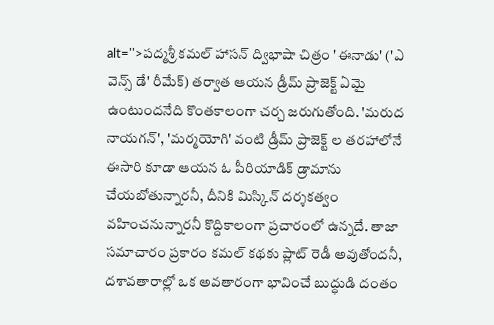alt=''>పద్మశ్రీ కమల్ హాసన్ ద్విభాషా చిత్రం 'ఈనాడు' ('ఎ వెన్స్ డే' రీమేక్) తర్వాత ఆయన డ్రీమ్ ప్రాజెక్ట్ ఏమై ఉంటుందనేది కొంతకాలంగా చర్చ జరుగుతోంది. 'మరుద నాయగన్', 'మర్మయోగి' వంటి డ్రీమ్ ప్రాజెక్ట్ ల తరహాలోనే ఈసారి కూడా ఆయన ఓ పీరియాడిక్ డ్రామాను చేయబోతున్నారనీ, దీనికి మిస్కిన్ దర్శకత్వం వహించనున్నారనీ కొద్దికాలంగా ప్రచారంలో ఉన్నదే. తాజా సమాచారం ప్రకారం కమల్ కథకు ప్లాట్ రెడీ అవుతోందనీ, దశావతారాల్లో ఒక అవతారంగా భావించే బుద్ధుడి దంతం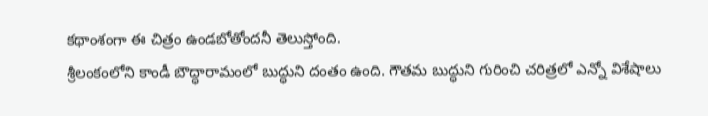కథాంశంగా ఈ చిత్రం ఉండబోతోందనీ తెలుస్తోంది.
శ్రీలంకంలోని కాండీ బౌద్ధారామంలో బుద్ధుని దంతం ఉంది. గౌతమ బుద్ధుని గురించి చరిత్రలో ఎన్నో విశేషాలు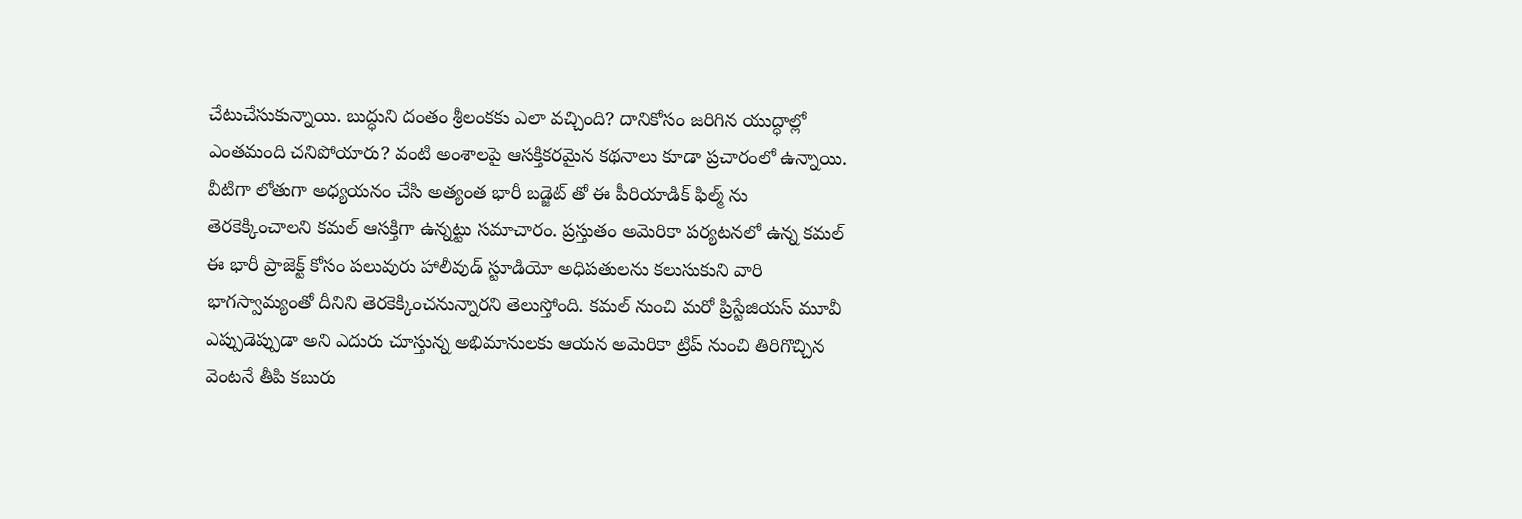చేటుచేసుకున్నాయి. బుద్ధుని దంతం శ్రీలంకకు ఎలా వచ్చింది? దానికోసం జరిగిన యుద్ధాల్లో ఎంతమంది చనిపోయారు? వంటి అంశాలపై ఆసక్తికరమైన కథనాలు కూడా ప్రచారంలో ఉన్నాయి. వీటిగా లోతుగా అధ్యయనం చేసి అత్యంత భారీ బడ్జెట్ తో ఈ పీరియాడిక్ ఫిల్మ్ ను తెరకెక్కించాలని కమల్ ఆసక్తిగా ఉన్నట్టు సమాచారం. ప్రస్తుతం అమెరికా పర్యటనలో ఉన్న కమల్ ఈ భారీ ప్రాజెక్ట్ కోసం పలువురు హాలీవుడ్ స్టూడియో అధిపతులను కలుసుకుని వారి భాగస్వామ్యంతో దీనిని తెరకెక్కించనున్నారని తెలుస్తోంది. కమల్ నుంచి మరో ప్రిస్టేజియస్ మూవీ ఎప్పుడెప్పుడా అని ఎదురు చూస్తున్న అభిమానులకు ఆయన అమెరికా ట్రిప్ నుంచి తిరిగొచ్చిన వెంటనే తీపి కబురు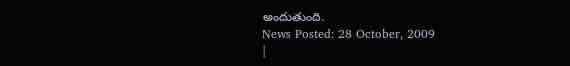అందుతుంది.
News Posted: 28 October, 2009
|